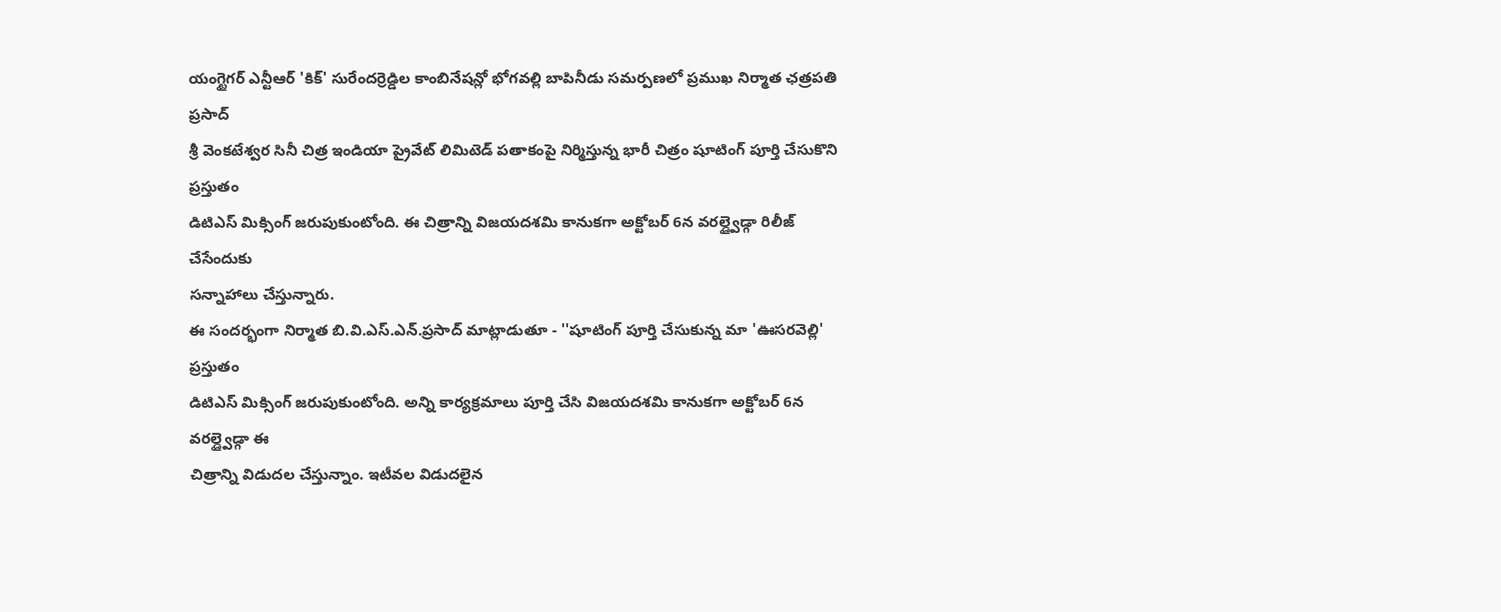యంగ్టైగర్ ఎన్టీఆర్ 'కిక్' సురేందర్రెడ్డిల కాంబినేషన్లో భోగవల్లి బాపినీడు సమర్పణలో ప్రముఖ నిర్మాత ఛత్రపతి ప్రసాద్
శ్రీ వెంకటేశ్వర సినీ చిత్ర ఇండియా ప్రైవేట్ లిమిటెడ్ పతాకంపై నిర్మిస్తున్న భారీ చిత్రం షూటింగ్ పూర్తి చేసుకొని ప్రస్తుతం
డిటిఎస్ మిక్సింగ్ జరుపుకుంటోంది. ఈ చిత్రాన్ని విజయదశమి కానుకగా అక్టోబర్ 6న వరల్డ్వైడ్గా రిలీజ్ చేసేందుకు
సన్నాహాలు చేస్తున్నారు.
ఈ సందర్భంగా నిర్మాత బి.వి.ఎస్.ఎన్.ప్రసాద్ మాట్లాడుతూ - ''షూటింగ్ పూర్తి చేసుకున్న మా 'ఊసరవెల్లి' ప్రస్తుతం
డిటిఎస్ మిక్సింగ్ జరుపుకుంటోంది. అన్ని కార్యక్రమాలు పూర్తి చేసి విజయదశమి కానుకగా అక్టోబర్ 6న వరల్డ్వైడ్గా ఈ
చిత్రాన్ని విడుదల చేస్తున్నాం. ఇటీవల విడుదలైన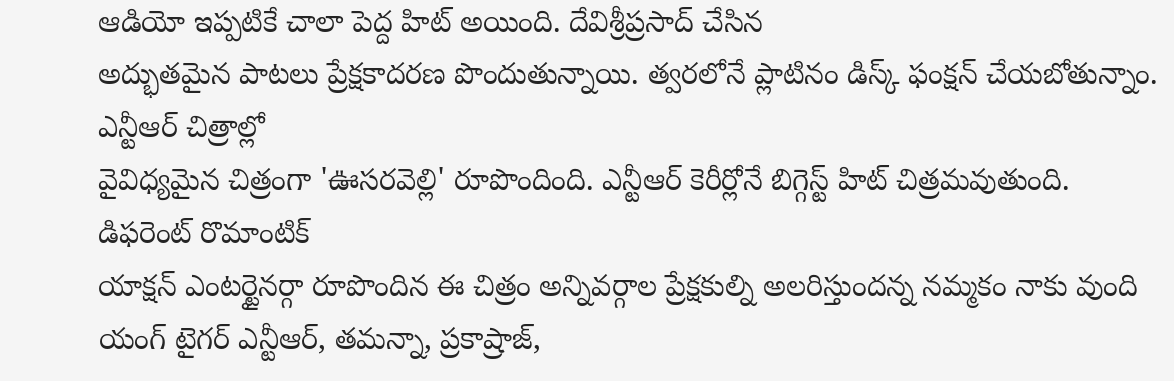ఆడియో ఇప్పటికే చాలా పెద్ద హిట్ అయింది. దేవిశ్రీప్రసాద్ చేసిన
అద్భుతమైన పాటలు ప్రేక్షకాదరణ పొందుతున్నాయి. త్వరలోనే ప్లాటినం డిస్క్ ఫంక్షన్ చేయబోతున్నాం. ఎన్టీఆర్ చిత్రాల్లో
వైవిధ్యమైన చిత్రంగా 'ఊసరవెల్లి' రూపొందింది. ఎన్టీఆర్ కెరీర్లోనే బిగ్గెస్ట్ హిట్ చిత్రమవుతుంది. డిఫరెంట్ రొమాంటిక్
యాక్షన్ ఎంటర్టైనర్గా రూపొందిన ఈ చిత్రం అన్నివర్గాల ప్రేక్షకుల్ని అలరిస్తుందన్న నమ్మకం నాకు వుంది
యంగ్ టైగర్ ఎన్టీఆర్, తమన్నా, ప్రకాష్రాజ్,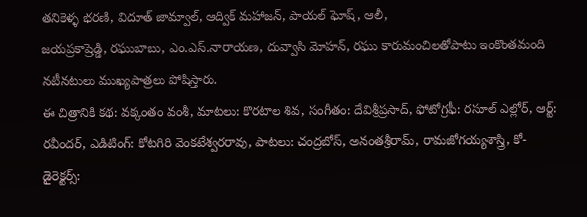తనికెళ్ళ భరణి, విదూత్ జామ్వాల్, ఆద్విక్ మహాజన్, పాయల్ ఘోష్, ఆలీ,
జయప్రకాష్రెడ్డి, రఘుబాబు, ఎం.ఎస్.నారాయణ, దువ్వాసి మోహన్, రఘు కారుమంచిలతోపాటు ఇంకొంతమంది
నటీనటులు ముఖ్యపాత్రలు పోషిస్తారు.
ఈ చిత్రానికి కథ: వక్కంతం వంశీ, మాటలు: కొరటాల శివ, సంగీతం: దేవిశ్రీప్రసాద్, ఫోటోగ్రఫీ: రసూల్ ఎల్లోర్, ఆర్ట్:
రవీందర్, ఎడిటింగ్: కోటగిరి వెంకటేశ్వరరావు, పాటలు: చంద్రబోస్, అనంతశ్రీరామ్, రామజోగయ్యశాస్త్రి, కో-డైరెక్టర్స్: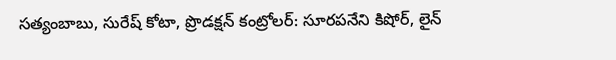సత్యంబాబు, సురేష్ కోటా, ప్రొడక్షన్ కంట్రోలర్: సూరపనేని కిషోర్, లైన్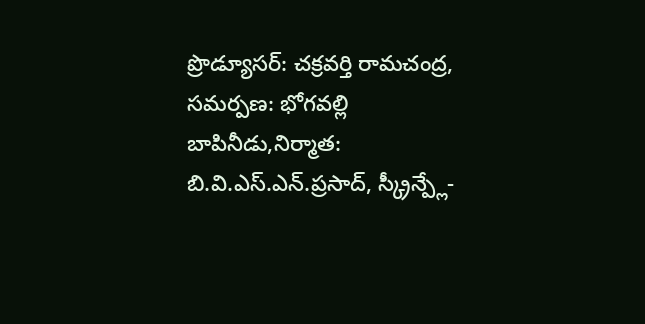ప్రొడ్యూసర్: చక్రవర్తి రామచంద్ర,
సమర్పణ: భోగవల్లి బాపినీడు,నిర్మాత: బి.వి.ఎస్.ఎన్.ప్రసాద్, స్క్రీన్ప్లే-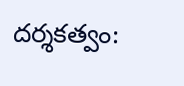దర్శకత్వం: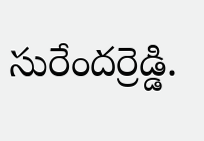సురేందర్రెడ్డి.